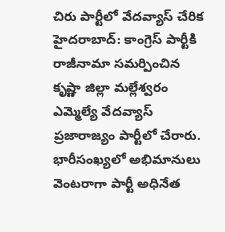చిరు పార్టీలో వేదవ్యాస్ చేరిక
హైదరాబాద్: కాంగ్రెస్ పార్టీకి రాజీనామా సమర్పించిన కృష్ణా జిల్లా మల్లేశ్వరం ఎమ్మెల్యే వేదవ్యాస్ ప్రజారాజ్యం పార్టీలో చేరారు. భారీసంఖ్యలో అభిమానులు వెంటరాగా పార్టీ అధినేత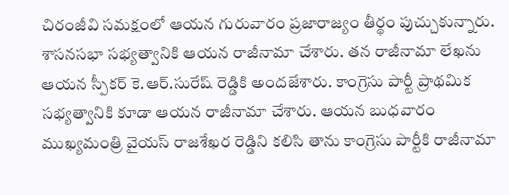చిరంజీవి సమక్షంలో ఆయన గురువారం ప్రజారాజ్యం తీర్థం పుచ్చుకున్నారు. శాసనసభా సభ్యత్వానికి ఆయన రాజీనామా చేశారు. తన రాజీనామా లేఖను ఆయన స్పీకర్ కె.ఆర్.సురేష్ రెడ్డికి అందజేశారు. కాంగ్రెసు పార్టీ ప్రాథమిక సభ్యత్వానికి కూడా ఆయన రాజీనామా చేశారు. ఆయన బుధవారం ముఖ్యమంత్రి వైయస్ రాజశేఖర రెడ్డిని కలిసి తాను కాంగ్రెసు పార్టీకి రాజీనామా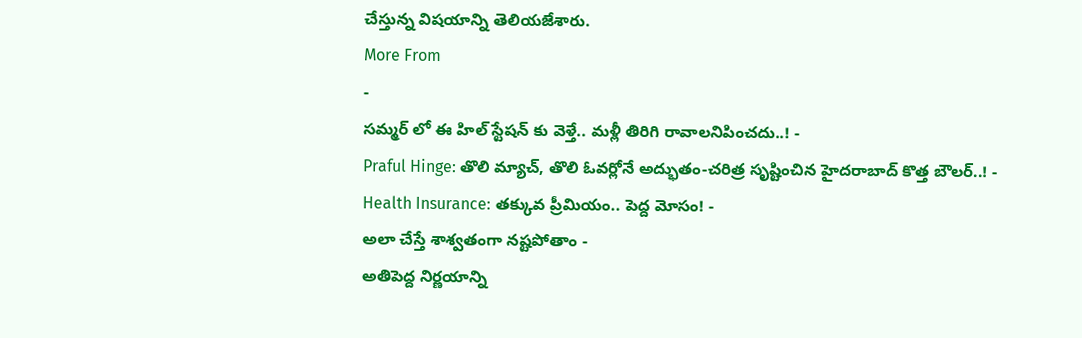చేస్తున్న విషయాన్ని తెలియజేశారు.
More From
-
సమ్మర్ లో ఈ హిల్ స్టేషన్ కు వెళ్తే.. మళ్లీ తిరిగి రావాలనిపించదు..! -
Praful Hinge: తొలి మ్యాచ్, తొలి ఓవర్లోనే అద్భుతం-చరిత్ర సృష్టించిన హైదరాబాద్ కొత్త బౌలర్..! -
Health Insurance: తక్కువ ప్రీమియం.. పెద్ద మోసం! -
అలా చేస్తే శాశ్వతంగా నష్టపోతాం -
అతిపెద్ద నిర్ణయాన్ని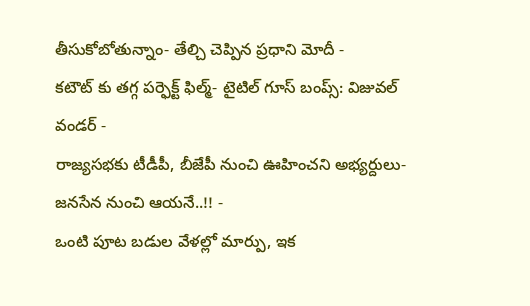తీసుకోబోతున్నాం- తేల్చి చెప్పిన ప్రధాని మోదీ -
కటౌట్ కు తగ్గ పర్ఫెక్ట్ ఫిల్మ్- టైటిల్ గూస్ బంప్స్: విజువల్ వండర్ -
రాజ్యసభకు టీడీపీ, బీజేపీ నుంచి ఊహించని అభ్యర్దులు- జనసేన నుంచి ఆయనే..!! -
ఒంటి పూట బడుల వేళల్లో మార్పు, ఇక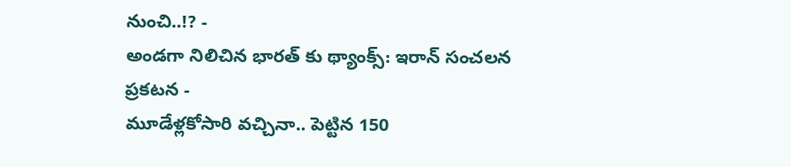నుంచి..!? -
అండగా నిలిచిన భారత్ కు థ్యాంక్స్: ఇరాన్ సంచలన ప్రకటన -
మూడేళ్లకోసారి వచ్చినా.. పెట్టిన 150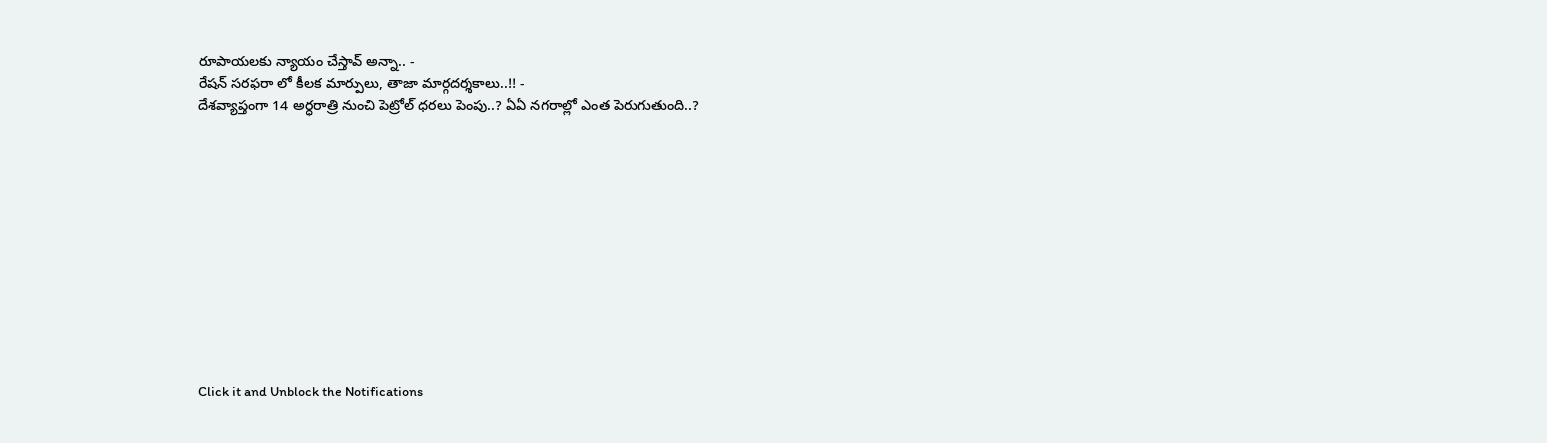రూపాయలకు న్యాయం చేస్తావ్ అన్నా.. -
రేషన్ సరఫరా లో కీలక మార్పులు, తాజా మార్గదర్శకాలు..!! -
దేశవ్యాప్తంగా 14 అర్ధరాత్రి నుంచి పెట్రోల్ ధరలు పెంపు..? ఏఏ నగరాల్లో ఎంత పెరుగుతుంది..?












Click it and Unblock the Notifications